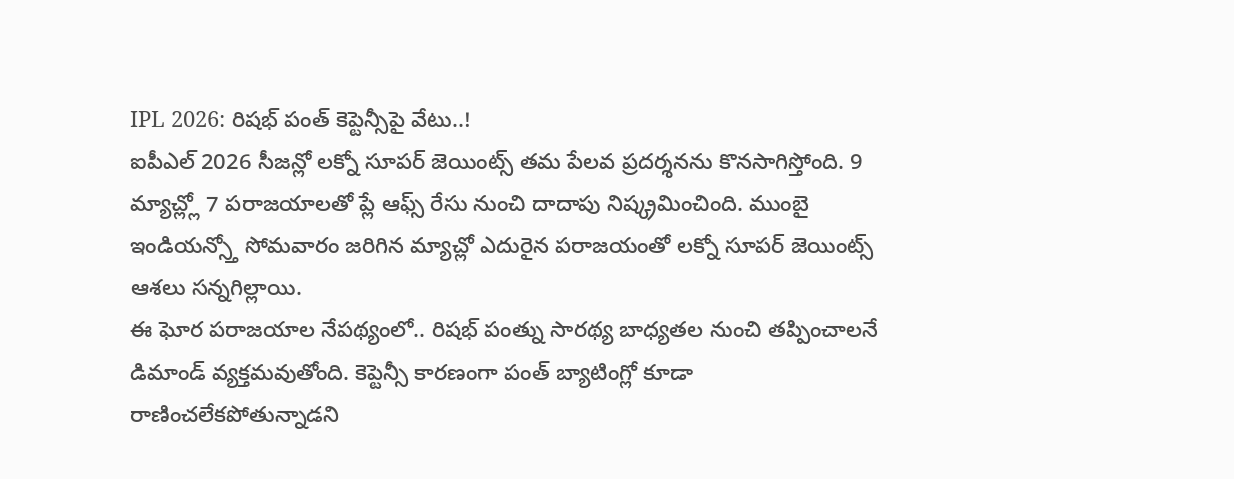IPL 2026: రిషభ్ పంత్ కెప్టెన్సీపై వేటు..!
ఐపీఎల్ 2026 సీజన్లో లక్నో సూపర్ జెయింట్స్ తమ పేలవ ప్రదర్శనను కొనసాగిస్తోంది. 9 మ్యాచ్ల్లో 7 పరాజయాలతో ప్లే ఆఫ్స్ రేసు నుంచి దాదాపు నిష్క్రమించింది. ముంబై ఇండియన్స్తో సోమవారం జరిగిన మ్యాచ్లో ఎదురైన పరాజయంతో లక్నో సూపర్ జెయింట్స్ ఆశలు సన్నగిల్లాయి.
ఈ ఘోర పరాజయాల నేపథ్యంలో.. రిషభ్ పంత్ను సారథ్య బాధ్యతల నుంచి తప్పించాలనే డిమాండ్ వ్యక్తమవుతోంది. కెప్టెన్సీ కారణంగా పంత్ బ్యాటింగ్లో కూడా రాణించలేకపోతున్నాడని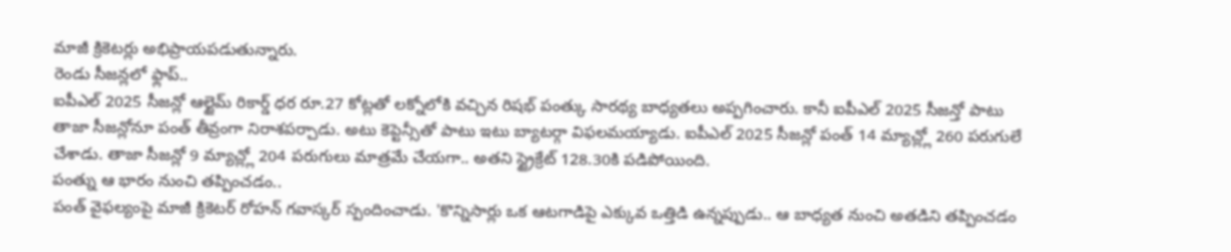మాజీ క్రికెటర్లు అభిప్రాయపడుతున్నారు.
రెండు సీజన్లలో ఫ్లాప్..
ఐపీఎల్ 2025 సీజన్లో ఆల్టైమ్ రికార్డ్ ధర రూ.27 కోట్లతో లక్నోలోకి వచ్చిన రిషభ్ పంత్కు సారథ్య బాధ్యతలు అప్పగించారు. కానీ ఐపీఎల్ 2025 సీజన్తో పాటు తాజా సీజన్లోనూ పంత్ తీవ్రంగా నిరాశపర్చాడు. అటు కెప్టెన్సీతో పాటు ఇటు బ్యాటర్గా విఫలమయ్యాడు. ఐపీఎల్ 2025 సీజన్లో పంత్ 14 మ్యాచ్ల్లో 260 పరుగులే చేశాడు. తాజా సీజన్లో 9 మ్యాచ్ల్లో 204 పరుగులు మాత్రమే చేయగా.. అతని స్ట్రైక్రేట్ 128.30కి పడిపోయింది.
పంత్ను ఆ భారం నుంచి తప్పించడం..
పంత్ వైఫల్యంపై మాజీ క్రికెటర్ రోహన్ గవాస్కర్ స్పందించాడు. 'కొన్నిసార్లు ఒక ఆటగాడిపై ఎక్కువ ఒత్తిడి ఉన్నప్పుడు.. ఆ బాధ్యత నుంచి అతడిని తప్పించడం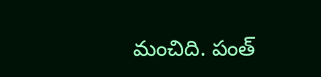మంచిది. పంత్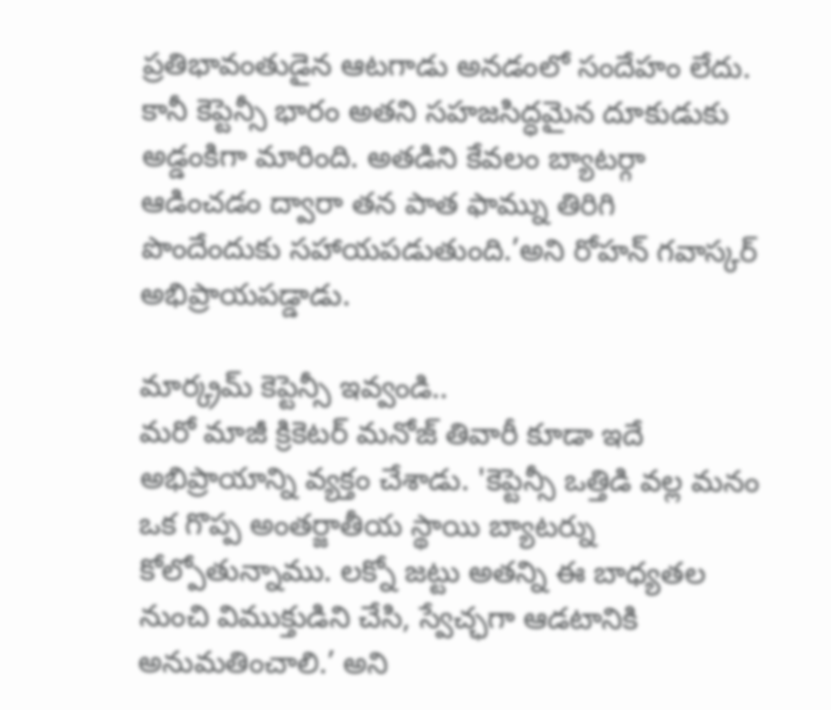ప్రతిభావంతుడైన ఆటగాడు అనడంలో సందేహం లేదు. కానీ కెప్టెన్సీ భారం అతని సహజసిద్ధమైన దూకుడుకు అడ్డంకిగా మారింది. అతడిని కేవలం బ్యాటర్గా ఆడించడం ద్వారా తన పాత ఫామ్ను తిరిగి పొందేందుకు సహాయపడుతుంది.’అని రోహన్ గవాస్కర్ అభిప్రాయపడ్డాడు.

మార్క్రమ్ కెప్టెన్సీ ఇవ్వండి..
మరో మాజీ క్రికెటర్ మనోజ్ తివారీ కూడా ఇదే అభిప్రాయాన్ని వ్యక్తం చేశాడు. 'కెప్టెన్సీ ఒత్తిడి వల్ల మనం ఒక గొప్ప అంతర్జాతీయ స్థాయి బ్యాటర్ను కోల్పోతున్నాము. లక్నో జట్టు అతన్ని ఈ బాధ్యతల నుంచి విముక్తుడిని చేసి, స్వేచ్ఛగా ఆడటానికి అనుమతించాలి.’ అని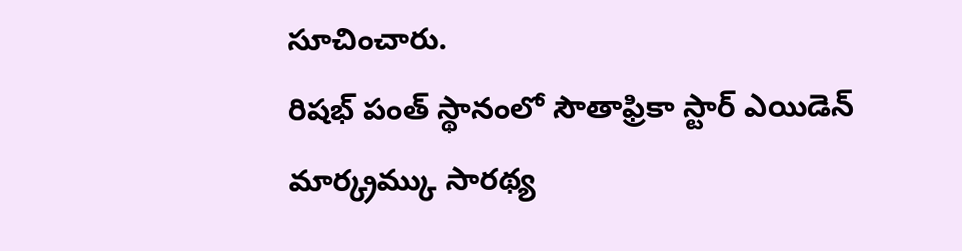సూచించారు.
రిషభ్ పంత్ స్థానంలో సౌతాఫ్రికా స్టార్ ఎయిడెన్ మార్క్రమ్కు సారథ్య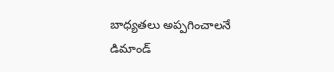బాధ్యతలు అప్పగించాలనే డిమాండ్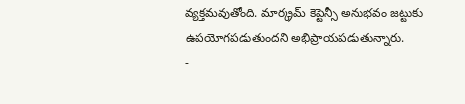వ్యక్తమవుతోంది. మార్క్రమ్ కెప్టెన్సీ అనుభవం జట్టుకు ఉపయోగపడుతుందని అభిప్రాయపడుతున్నారు.
-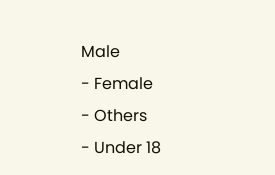Male
- Female
- Others
- Under 18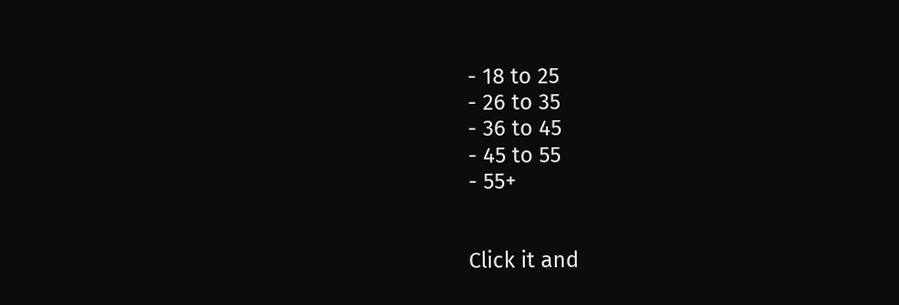- 18 to 25
- 26 to 35
- 36 to 45
- 45 to 55
- 55+


Click it and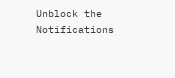Unblock the Notifications